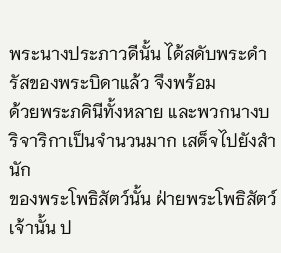พระนางประภาวดีนั้น ได้สดับพระดำรัสของพระบิดาแล้ว จึงพร้อม
ด้วยพระภคินีทั้งหลาย และพวกนางบริจาริกาเป็นจำนวนมาก เสด็จไปยังสำนัก
ของพระโพธิสัตว์นั้น ฝ่ายพระโพธิสัตว์เจ้านั้น ป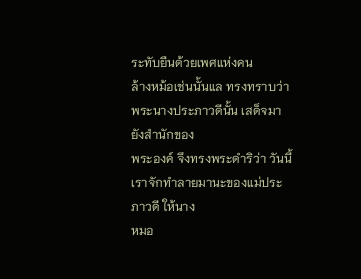ระทับยืนด้วยเพศแห่งคน
ล้างหม้อเช่นนั้นแล ทรงทราบว่า พระนางประภาวดีนั้น เสด็จมายังสำนักของ
พระองค์ จึงทรงพระดำริว่า วันนี้เราจักทำลายมานะของแม่ประภาวดี ให้นาง
หมอ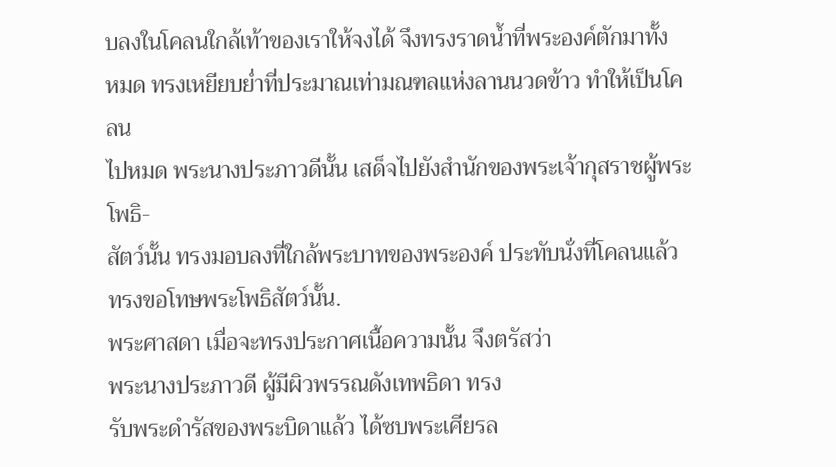บลงในโคลนใกล้เท้าของเราให้จงได้ จึงทรงราดน้ำที่พระองค์ตักมาทั้ง
หมด ทรงเหยียบย่ำที่ประมาณเท่ามณฑลแห่งลานนวดข้าว ทำให้เป็นโคลน
ไปหมด พระนางประภาวดีนั้น เสด็จไปยังสำนักของพระเจ้ากุสราชผู้พระโพธิ-
สัตว์นั้น ทรงมอบลงที่ใกล้พระบาทของพระองค์ ประทับนั่งที่โคลนแล้ว
ทรงขอโทษพระโพธิสัตว์นั้น.
พระศาสดา เมื่อจะทรงประกาศเนื้อความนั้น จึงตรัสว่า
พระนางประภาวดี ผู้มีผิวพรรณดังเทพธิดา ทรง
รับพระดำรัสของพระบิดาแล้ว ได้ซบพระเศียรล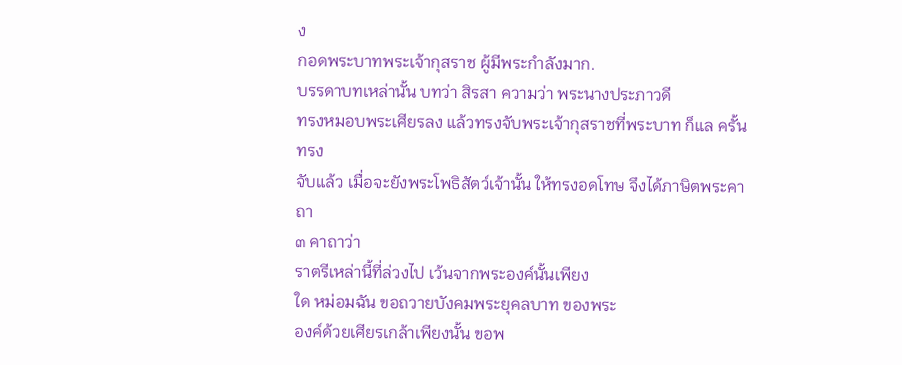ง
กอดพระบาทพระเจ้ากุสราช ผู้มีพระกำลังมาก.
บรรดาบทเหล่านั้น บทว่า สิรสา ความว่า พระนางประภาวดี
ทรงหมอบพระเศียรลง แล้วทรงจับพระเจ้ากุสราชที่พระบาท ก็แล ครั้นทรง
จับแล้ว เมื่อจะยังพระโพธิสัตว์เจ้านั้น ให้ทรงอดโทษ จึงได้ภาษิตพระคาถา
๓ คาถาว่า
ราตรีเหล่านี้ที่ล่วงไป เว้นจากพระองค์นั้นเพียง
ใด หม่อมฉัน ขอถวายบังคมพระยุคลบาท ของพระ
องค์ด้วยเศียรเกล้าเพียงนั้น ขอพ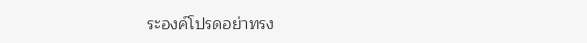ระองค์โปรดอย่าทรง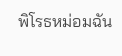พิโรธหม่อมฉัน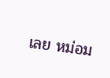เลย หม่อม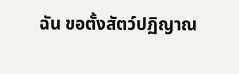ฉัน ขอตั้งสัตว์ปฏิญาณ